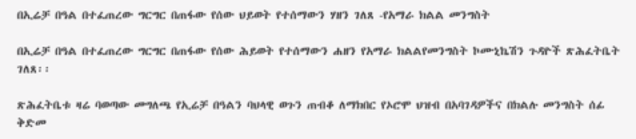በኢሬቻ በዓል በተፈጠረው ግርግር በጠፋው የሰው ህይወት የተሰማውን ሃዘን ገለጸ -የአማራ ክልል መንግስት

በኢሬቻ በዓል በተፈጠረው ግርግር በጠፋው የሰው ሕይወት የተሰማውን ሐዘን የአማራ ክልልየመንግስት ኮሙኒኬሽን ጉዳዮች ጽሕፈትቤት ገለጸ፡፡

ጽሕፈትቤቱ ዛሬ ባወጣው መግለጫ የኢሬቻ በዓልን ባህላዊ ወጉን ጠብቆ ለማክበር የኦሮሞ ህዝብ በአባገዳዎችና በክልሉ መንግስት ሰፊ ቅድመ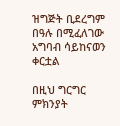ዝግጅት ቢደረግም በዓሉ በሚፈለገው አግባብ ሳይከናወን ቀርቷል

በዚህ ግርግር ምክንያት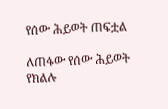የሰው ሕይወት ጠፍቷል

ለጠፋው የሰው ሕይወት የክልሉ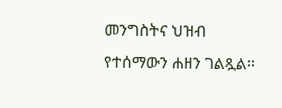መንግስትና ህዝብ የተሰማውን ሐዘን ገልጿል፡፡